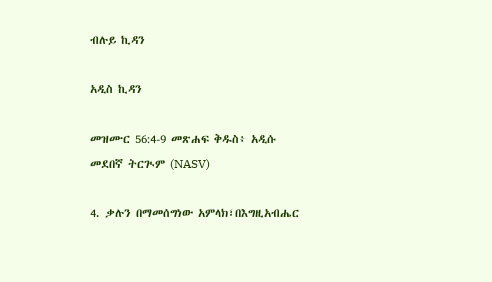ብሉይ ኪዳን

አዲስ ኪዳን

መዝሙር 56:4-9 መጽሐፍ ቅዱስ፥ አዲሱ መደበኛ ትርጒም (NASV)

4. ቃሉን በማመሰግነው አምላክ፣በእግዚአብሔር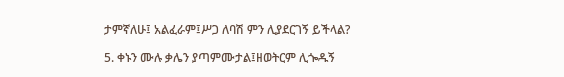ታምኛለሁ፤ አልፈራም፤ሥጋ ለባሽ ምን ሊያደርገኝ ይችላል?

5. ቀኑን ሙሉ ቃሌን ያጣምሙታል፤ዘወትርም ሊጐዱኝ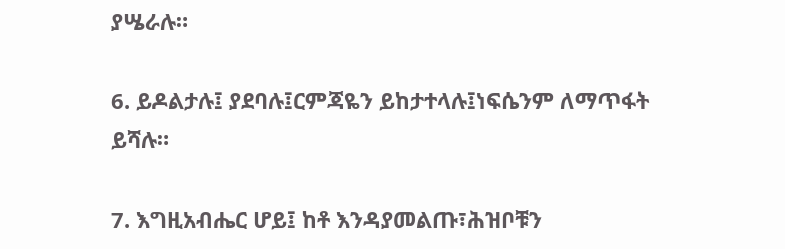ያሤራሉ።

6. ይዶልታሉ፤ ያደባሉ፤ርምጃዬን ይከታተላሉ፤ነፍሴንም ለማጥፋት ይሻሉ።

7. እግዚአብሔር ሆይ፤ ከቶ እንዳያመልጡ፣ሕዝቦቹን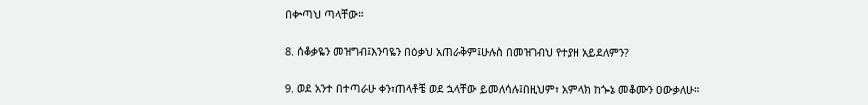በቍጣህ ጣላቸው።

8. ሰቆቃዬን መዝግብ፤እንባዬን በዕቃህ አጠራቅም፤ሁሉስ በመዝገብህ የተያዘ አይደለምን?

9. ወደ አንተ በተጣራሁ ቀን፣ጠላቶቼ ወደ ኋላቸው ይመለሳሉ፤በዚህም፣ አምላክ ከጐኔ መቆሙን ዐውቃለሁ።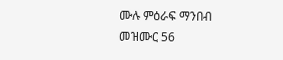ሙሉ ምዕራፍ ማንበብ መዝሙር 56